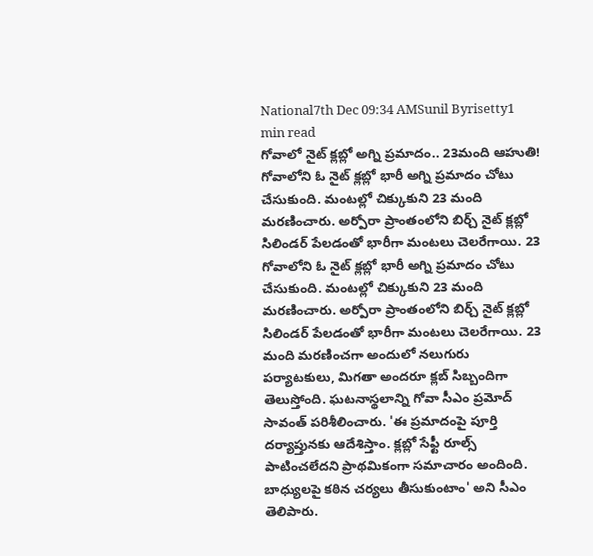National7th Dec 09:34 AMSunil Byrisetty1 min read
గోవాలో నైట్ క్లబ్లో అగ్ని ప్రమాదం.. 23మంది ఆహుతి!
గోవాలోని ఓ నైట్ క్లబ్లో భారీ అగ్ని ప్రమాదం చోటు చేసుకుంది. మంటల్లో చిక్కుకుని 23 మంది మరణించారు. అర్పోరా ప్రాంతంలోని బిర్చ్ నైట్ క్లబ్లో సిలిండర్ పేలడంతో భారీగా మంటలు చెలరేగాయి. 23
గోవాలోని ఓ నైట్ క్లబ్లో భారీ అగ్ని ప్రమాదం చోటు చేసుకుంది. మంటల్లో చిక్కుకుని 23 మంది మరణించారు. అర్పోరా ప్రాంతంలోని బిర్చ్ నైట్ క్లబ్లో సిలిండర్ పేలడంతో భారీగా మంటలు చెలరేగాయి. 23 మంది మరణించగా అందులో నలుగురు పర్యాటకులు, మిగతా అందరూ క్లబ్ సిబ్బందిగా తెలుస్తోంది. ఘటనాస్థలాన్ని గోవా సీఎం ప్రమోద్ సావంత్ పరిశీలించారు. 'ఈ ప్రమాదంపై పూర్తి దర్యాప్తునకు ఆదేశిస్తాం. క్లబ్లో సేఫ్టీ రూల్స్ పాటించలేదని ప్రాథమికంగా సమాచారం అందింది. బాధ్యులపై కఠిన చర్యలు తీసుకుంటాం' అని సీఎం తెలిపారు.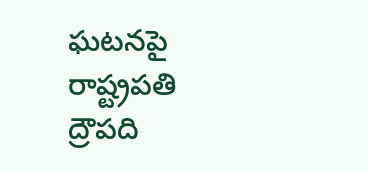ఘటనపై రాష్ట్రపతి ద్రౌపది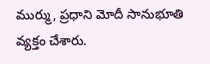ముర్ము, ప్రధాని మోదీ సానుభూతి వ్యక్తం చేశారు.